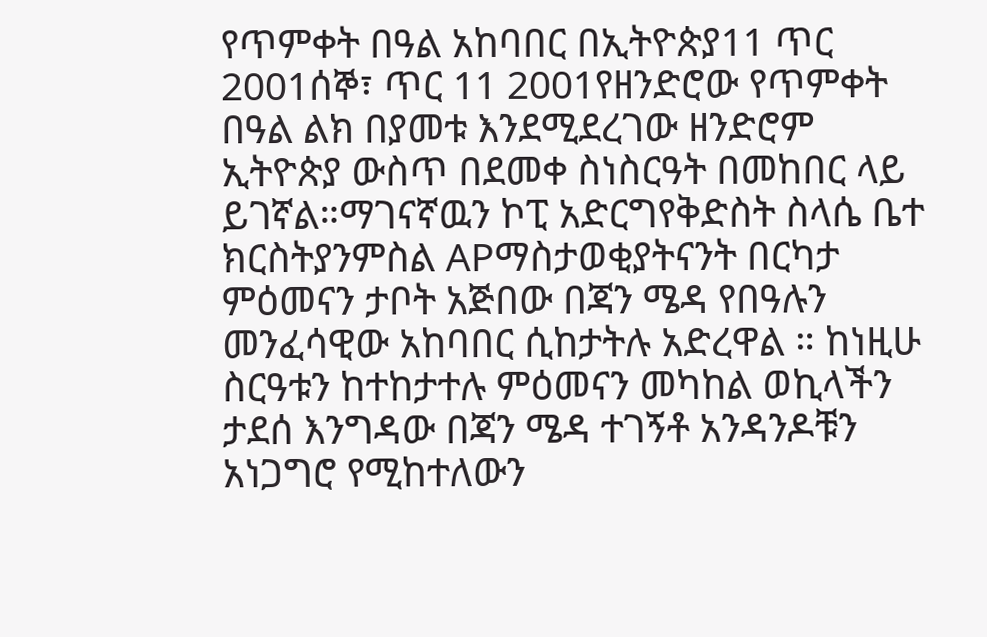የጥምቀት በዓል አከባበር በኢትዮጵያ11 ጥር 2001ሰኞ፣ ጥር 11 2001የዘንድሮው የጥምቀት በዓል ልክ በያመቱ እንደሚደረገው ዘንድሮም ኢትዮጵያ ውስጥ በደመቀ ስነስርዓት በመከበር ላይ ይገኛል።ማገናኛዉን ኮፒ አድርግየቅድስት ስላሴ ቤተ ክርስትያንምስል APማስታወቂያትናንት በርካታ ምዕመናን ታቦት አጅበው በጃን ሜዳ የበዓሉን መንፈሳዊው አከባበር ሲከታትሉ አድረዋል ። ከነዚሁ ስርዓቱን ከተከታተሉ ምዕመናን መካከል ወኪላችን ታደሰ እንግዳው በጃን ሜዳ ተገኝቶ አንዳንዶቹን አነጋግሮ የሚከተለውን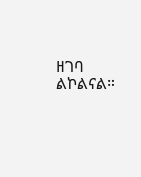ዘገባ ልኮልናል።